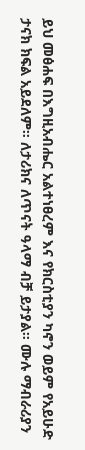ይህ መፅሐፍ በእግዚአብሔር አልተነፀረም እና የክርስቲያን ካኖን ወይም የአይሁድ ታናክ ክፍል አይደለም። ለታሪክና ለጥናት ዓላማ ብቻ ይታያል። ሙሉ ማብራሪያን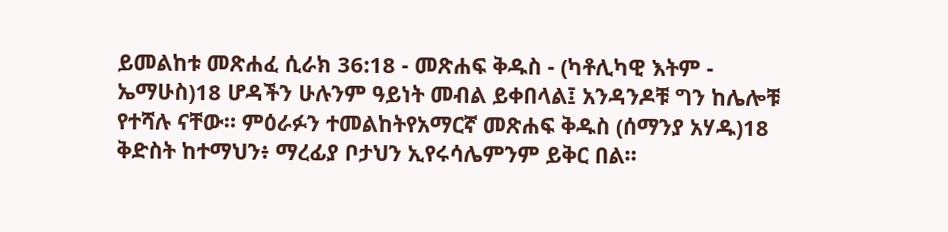ይመልከቱ መጽሐፈ ሲራክ 36:18 - መጽሐፍ ቅዱስ - (ካቶሊካዊ እትም - ኤማሁስ)18 ሆዳችን ሁሉንም ዓይነት መብል ይቀበላል፤ አንዳንዶቹ ግን ከሌሎቹ የተሻሉ ናቸው። ምዕራፉን ተመልከትየአማርኛ መጽሐፍ ቅዱስ (ሰማንያ አሃዱ)18 ቅድስት ከተማህን፥ ማረፊያ ቦታህን ኢየሩሳሌምንም ይቅር በል።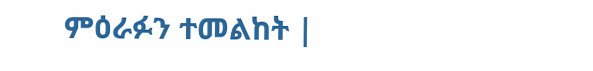ምዕራፉን ተመልከት |